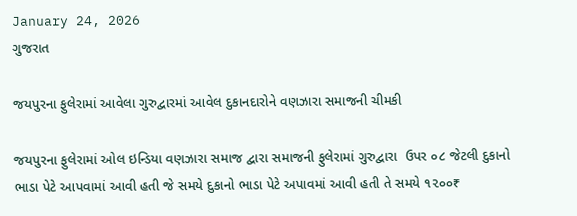January 24, 2026
ગુજરાત

જયપુરના ફુલેરામાં આવેલા ગુરુદ્વારમાં આવેલ દુકાનદારોને વણઝારા સમાજની ચીમકી

જયપુરના ફુલેરામાં ઓલ ઇન્ડિયા વણઝારા સમાજ દ્વારા સમાજની ફુલેરામાં ગુરુદ્વારા  ઉપર ૦૮ જેટલી દુકાનો ભાડા પેટે આપવામાં આવી હતી જે સમયે દુકાનો ભાડા પેટે અપાવમાં આવી હતી તે સમયે ૧૨૦૦₹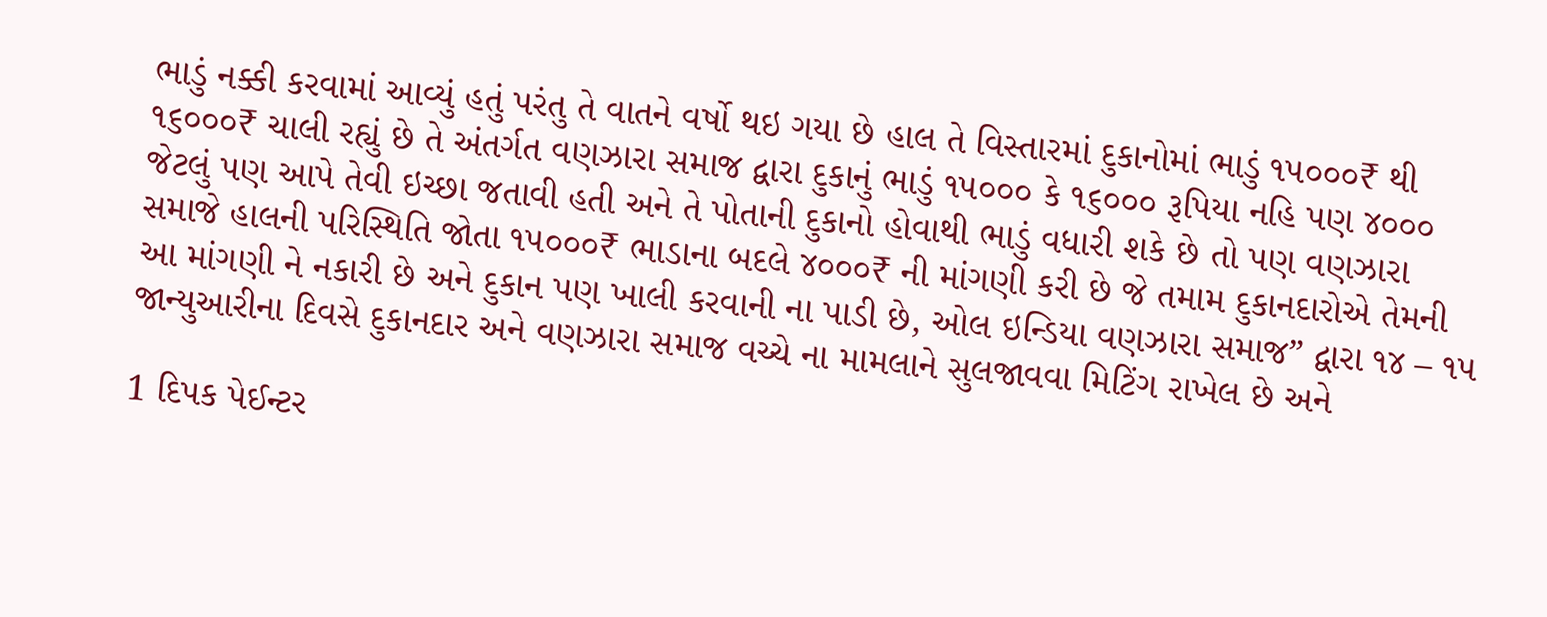ભાડું નક્કી કરવામાં આવ્યું હતું પરંતુ તે વાતને વર્ષો થઇ ગયા છે હાલ તે વિસ્તારમાં દુકાનોમાં ભાડું ૧૫૦૦૦₹ થી ૧૬૦૦૦₹ ચાલી રહ્યું છે તે અંતર્ગત વણઝારા સમાજ દ્વારા દુકાનું ભાડું ૧૫૦૦૦ કે ૧૬૦૦૦ રૂપિયા નહિ પણ ૪૦૦૦ જેટલું પણ આપે તેવી ઇચ્છા જતાવી હતી અને તે પોતાની દુકાનો હોવાથી ભાડું વધારી શકે છે તો પણ વણઝારા સમાજે હાલની પરિસ્થિતિ જોતા ૧૫૦૦૦₹ ભાડાના બદલે ૪૦૦૦₹ ની માંગણી કરી છે જે તમામ દુકાનદારોએ તેમની આ માંગણી ને નકારી છે અને દુકાન પણ ખાલી કરવાની ના પાડી છે, ઓલ ઇન્ડિયા વણઝારા સમાજ” દ્વારા ૧૪ – ૧૫ જાન્યુઆરીના દિવસે દુકાનદાર અને વણઝારા સમાજ વચ્ચે ના મામલાને સુલજાવવા મિટિંગ રાખેલ છે અને

1 દિપક પેઈન્ટર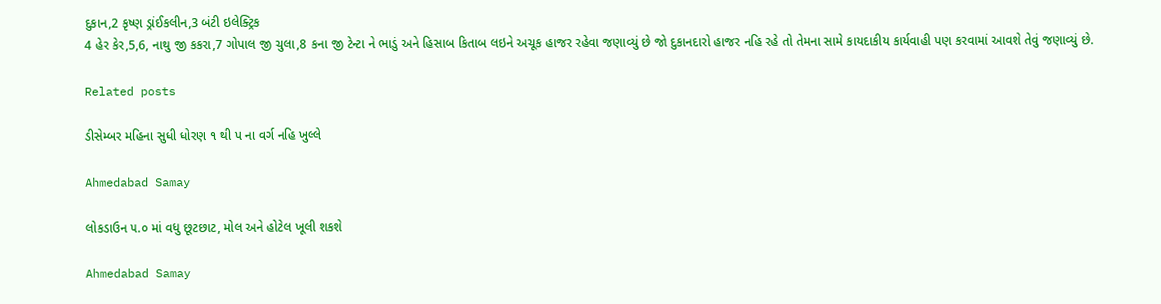દુકાન,2 કૃષ્ણ ડ્રાંઈકલીન,3 બંટી ઇલેક્ટ્રિક
4 હેર કેર,5,6, નાથુ જી કકરા,7 ગોપાલ જી ચુલા,8 કના જી ટેન્ટા ને ભાડું અને હિસાબ કિતાબ લઇને અચૂક હાજર રહેવા જણાવ્યું છે જો દુકાનદારો હાજર નહિ રહે તો તેમના સામે કાયદાકીય કાર્યવાહી પણ કરવામાં આવશે તેવું જણાવ્યું છે.

Related posts

ડીસેમ્બર મહિના સુધી ધોરણ ૧ થી પ ના વર્ગ નહિ ખુલ્લે

Ahmedabad Samay

લોકડાઉન ૫.૦ માં વધુ છૂટછાટ, મોલ અને હોટેલ ખૂલી શકશે

Ahmedabad Samay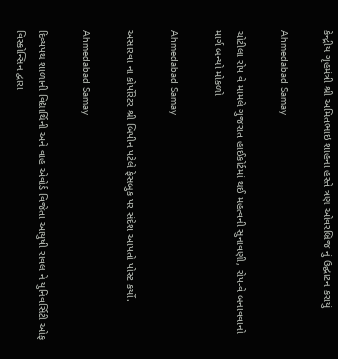કેન્દ્રીય ગૃહમંત્રી શ્રી અમિતભાઇ શાહના હસ્તે ત્રણ ઓવરબ્રિજ નું ઉદ્ઘાટન કરાયું

Ahmedabad Samay

ચોટીલા રોપ વે મામલે ગુજરાત હાઈકોર્ટમાં થઈ મહત્વની સુનાવણી, રોપ-વે બનાવવાનો માર્ગ બન્યો મોકળો

Ahmedabad Samay

અસારવા ના કોર્પોરેટર શ્રી બિપીન પટેલે ફેસબુક પર સંદેશ આપતો પોસ્ટ કર્યો.

Ahmedabad Samay

દિવ્યપથ શાળાની વિદ્યાર્થિની અને વાહ એવોર્ડ વિજેતા આયુષી રાવલ ને યુનિવર્સિટી ઓફ વિસ્કોન્સિન દ્વારા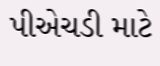પીએચડી માટે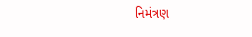નિમંત્રણ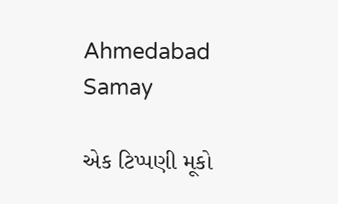Ahmedabad Samay

એક ટિપ્પણી મૂકો